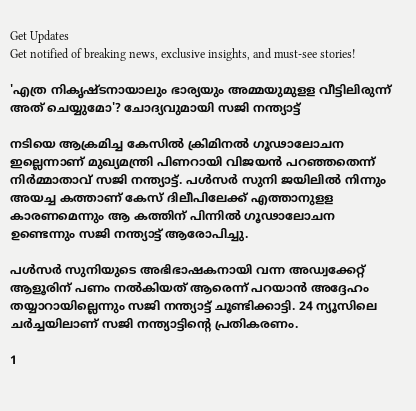Get Updates
Get notified of breaking news, exclusive insights, and must-see stories!

'എത്ര നികൃഷ്ടനായാലും ഭാര്യയും അമ്മയുമുളള വീട്ടിലിരുന്ന് അത് ചെയ്യുമോ'? ചോദ്യവുമായി സജി നന്ത്യാട്ട്

നടിയെ ആക്രമിച്ച കേസിൽ ക്രിമിനൽ ഗൂഢാലോചന ഇല്ലെന്നാണ് മുഖ്യമന്ത്രി പിണറായി വിജയൻ പറഞ്ഞതെന്ന് നിർമ്മാതാവ് സജി നന്ത്യാട്ട്. പൾസർ സുനി ജയിലിൽ നിന്നും അയച്ച കത്താണ് കേസ് ദിലീപിലേക്ക് എത്താനുളള കാരണമെന്നും ആ കത്തിന് പിന്നിൽ ഗൂഢാലോചന ഉണ്ടെന്നും സജി നന്ത്യാട്ട് ആരോപിച്ചു.

പൾസർ സുനിയുടെ അഭിഭാഷകനായി വന്ന അഡ്വക്കേറ്റ് ആളൂരിന് പണം നൽകിയത് ആരെന്ന് പറയാൻ അദ്ദേഹം തയ്യാറായില്ലെന്നും സജി നന്ത്യാട്ട് ചൂണ്ടിക്കാട്ടി. 24 ന്യൂസിലെ ചർച്ചയിലാണ് സജി നന്ത്യാട്ടിന്റെ പ്രതികരണം.

1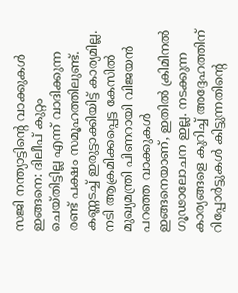സജി നന്ത്യാട്ടിന്റെ വാക്കുകള്‍ ഇങ്ങനെ: ദിലീപ് കുറ്റം ചെയ്തിട്ടില്ല എന്ന് വാദിക്കുന്ന രണ്ട് പക്ഷം സമൂഹത്തിലുണ്ട്. കണ്ണടച്ച് ഇരുട്ടാക്കിയിട്ട് കാര്യമില്ല. നടി ആക്രമിക്കപ്പെട്ട കേസില്‍ മുഖ്യമന്ത്രി പിണറായി വിജയന്‍ പറഞ്ഞ വാക്കുകള്‍ ഇങ്ങനെയാണ്, ഇതില്‍ ക്രിമിനല്‍ ഗൂഢാലോചന ഇല്ല. നടക്കുന്ന കാര്യങ്ങളെ കുറിച്ച് അദ്ദേഹത്തിന് റിപ്പോര്‍ട്ടുകള്‍ കിട്ടുന്നതിന്റെ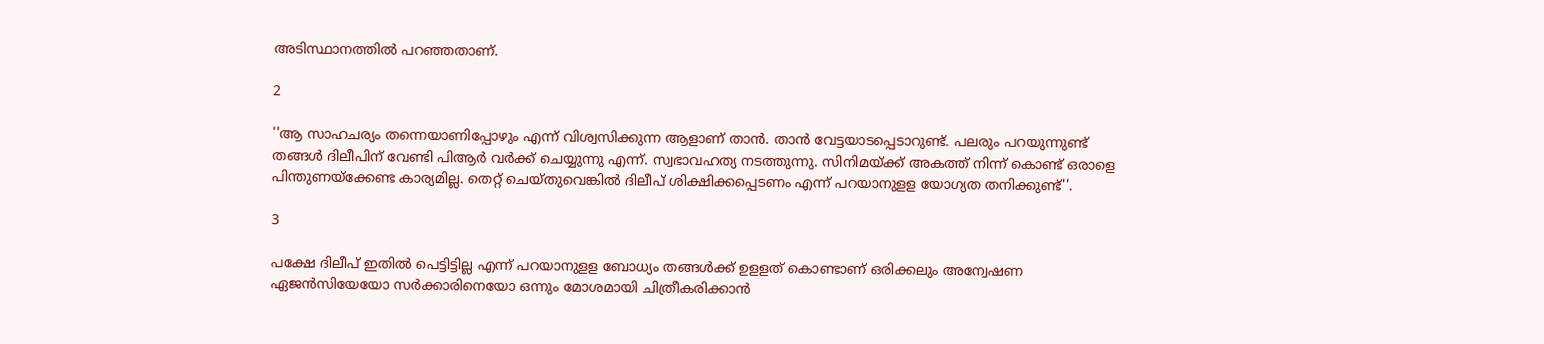അടിസ്ഥാനത്തില്‍ പറഞ്ഞതാണ്.

2

''ആ സാഹചര്യം തന്നെയാണിപ്പോഴും എന്ന് വിശ്വസിക്കുന്ന ആളാണ് താന്‍. താന്‍ വേട്ടയാടപ്പെടാറുണ്ട്. പലരും പറയുന്നുണ്ട് തങ്ങള്‍ ദിലീപിന് വേണ്ടി പിആര്‍ വര്‍ക്ക് ചെയ്യുന്നു എന്ന്. സ്വഭാവഹത്യ നടത്തുന്നു. സിനിമയ്ക്ക് അകത്ത് നിന്ന് കൊണ്ട് ഒരാളെ പിന്തുണയ്‌ക്കേണ്ട കാര്യമില്ല. തെറ്റ് ചെയ്തുവെങ്കില്‍ ദിലീപ് ശിക്ഷിക്കപ്പെടണം എന്ന് പറയാനുളള യോഗ്യത തനിക്കുണ്ട്''.

3

പക്ഷേ ദിലീപ് ഇതില്‍ പെട്ടിട്ടില്ല എന്ന് പറയാനുളള ബോധ്യം തങ്ങള്‍ക്ക് ഉളളത് കൊണ്ടാണ് ഒരിക്കലും അന്വേഷണ ഏജന്‍സിയേയോ സര്‍ക്കാരിനെയോ ഒന്നും മോശമായി ചിത്രീകരിക്കാന്‍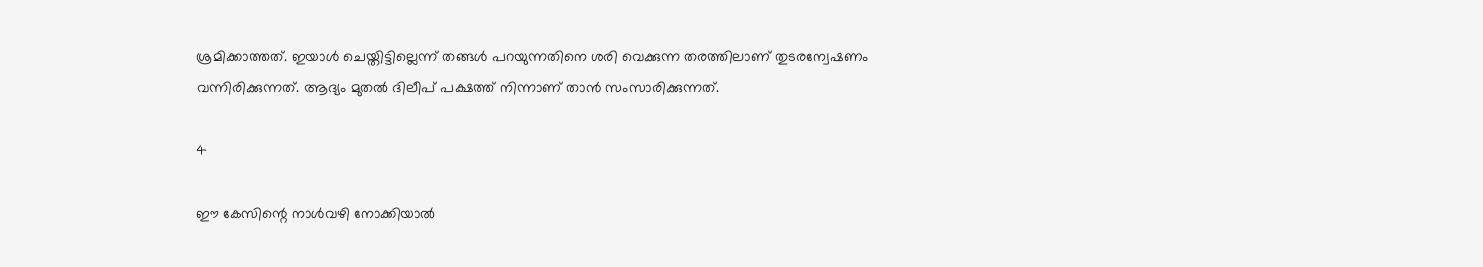ശ്രമിക്കാത്തത്. ഇയാള്‍ ചെയ്തിട്ടില്ലെന്ന് തങ്ങള്‍ പറയുന്നതിനെ ശരി വെക്കുന്ന തരത്തിലാണ് തുടരന്വേഷണം വന്നിരിക്കുന്നത്. ആദ്യം മുതല്‍ ദിലീപ് പക്ഷത്ത് നിന്നാണ് താന്‍ സംസാരിക്കുന്നത്.

4

ഈ കേസിന്റെ നാള്‍വഴി നോക്കിയാല്‍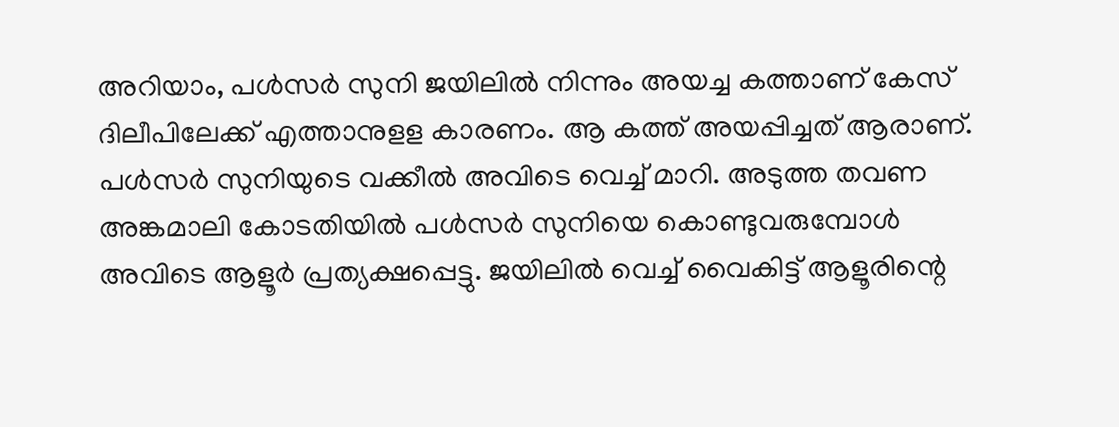അറിയാം, പള്‍സര്‍ സുനി ജയിലില്‍ നിന്നും അയച്ച കത്താണ് കേസ് ദിലീപിലേക്ക് എത്താനുളള കാരണം. ആ കത്ത് അയപ്പിച്ചത് ആരാണ്. പള്‍സര്‍ സുനിയുടെ വക്കീല്‍ അവിടെ വെച്ച് മാറി. അടുത്ത തവണ അങ്കമാലി കോടതിയില്‍ പള്‍സര്‍ സുനിയെ കൊണ്ടുവരുമ്പോള്‍ അവിടെ ആളൂര്‍ പ്രത്യക്ഷപ്പെട്ടു. ജയിലില്‍ വെച്ച് വൈകിട്ട് ആളൂരിന്റെ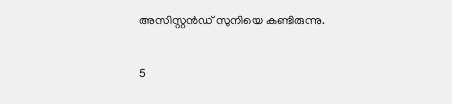അസിസ്റ്റന്‍ഡ് സുനിയെ കണ്ടിരുന്നു.

5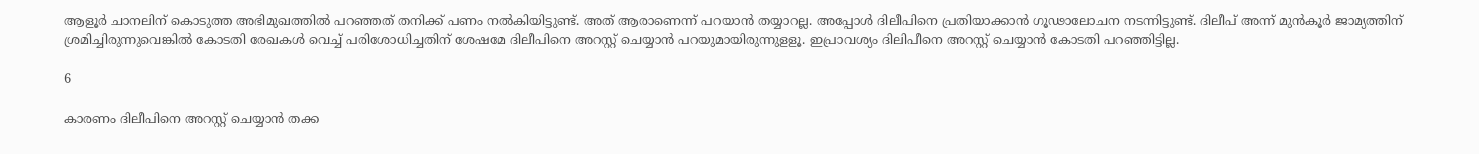ആളൂര്‍ ചാനലിന് കൊടുത്ത അഭിമുഖത്തില്‍ പറഞ്ഞത് തനിക്ക് പണം നല്‍കിയിട്ടുണ്ട്. അത് ആരാണെന്ന് പറയാന്‍ തയ്യാറല്ല. അപ്പോള്‍ ദിലീപിനെ പ്രതിയാക്കാന്‍ ഗൂഢാലോചന നടന്നിട്ടുണ്ട്. ദിലീപ് അന്ന് മുന്‍കൂര്‍ ജാമ്യത്തിന് ശ്രമിച്ചിരുന്നുവെങ്കില്‍ കോടതി രേഖകള്‍ വെച്ച് പരിശോധിച്ചതിന് ശേഷമേ ദിലീപിനെ അറസ്റ്റ് ചെയ്യാന്‍ പറയുമായിരുന്നുളളൂ. ഇപ്രാവശ്യം ദിലിപീനെ അറസ്റ്റ് ചെയ്യാന്‍ കോടതി പറഞ്ഞിട്ടില്ല.

6

കാരണം ദിലീപിനെ അറസ്റ്റ് ചെയ്യാന്‍ തക്ക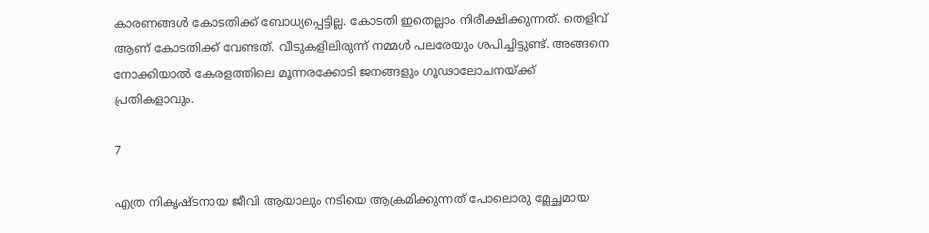കാരണങ്ങള്‍ കോടതിക്ക് ബോധ്യപ്പെട്ടില്ല. കോടതി ഇതെല്ലാം നിരീക്ഷിക്കുന്നത്. തെളിവ് ആണ് കോടതിക്ക് വേണ്ടത്. വീടുകളിലിരുന്ന് നമ്മള്‍ പലരേയും ശപിച്ചിട്ടുണ്ട്. അങ്ങനെ നോക്കിയാല്‍ കേരളത്തിലെ മൂന്നരക്കോടി ജനങ്ങളും ഗൂഢാലോചനയ്ക്ക് പ്രതികളാവും.

7

എത്ര നികൃഷ്ടനായ ജീവി ആയാലും നടിയെ ആക്രമിക്കുന്നത് പോലൊരു മ്ലേച്ഛമായ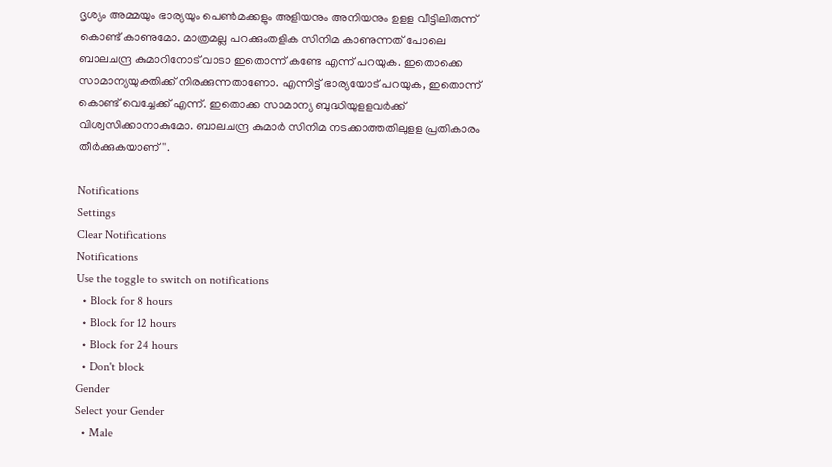ദൃശ്യം അമ്മയും ഭാര്യയും പെണ്‍മക്കളും അളിയനും അനിയനും ഉളള വീട്ടിലിരുന്ന് കൊണ്ട് കാണുമോ. മാത്രമല്ല പറക്കുംതളിക സിനിമ കാണുന്നത് പോലെ ബാലചന്ദ്ര കുമാറിനോട് വാടാ ഇതൊന്ന് കണ്ടേ എന്ന് പറയുക. ഇതൊക്കെ സാമാന്യയുക്തിക്ക് നിരക്കുന്നതാണോ. എന്നിട്ട് ഭാര്യയോട് പറയുക, ഇതൊന്ന് കൊണ്ട് വെച്ചേക്ക് എന്ന്. ഇതൊക്ക സാമാന്യ ബുദ്ധിയുളളവര്‍ക്ക് വിശ്വസിക്കാനാകുമോ. ബാലചന്ദ്ര കുമാർ സിനിമ നടക്കാത്തതിലുളള പ്രതികാരം തീർക്കുകയാണ്''.

Notifications
Settings
Clear Notifications
Notifications
Use the toggle to switch on notifications
  • Block for 8 hours
  • Block for 12 hours
  • Block for 24 hours
  • Don't block
Gender
Select your Gender
  • Male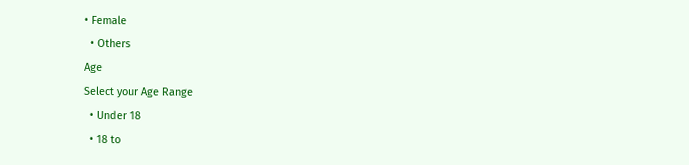• Female
  • Others
Age
Select your Age Range
  • Under 18
  • 18 to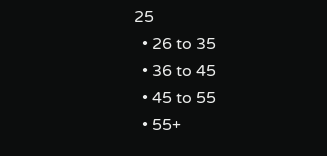25
  • 26 to 35
  • 36 to 45
  • 45 to 55
  • 55+